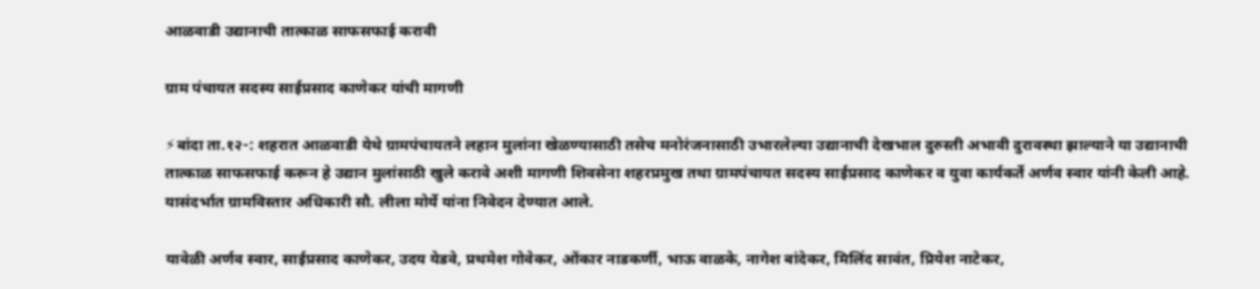आळवाडी उद्यानाची तात्काळ साफसफाई करावी

ग्राम पंचायत सदस्य साईप्रसाद काणेकर यांची मागणी

⚡बांदा ता.१२-: शहरात आळवाडी येथे ग्रामपंचायतने लहान मुलांना खेळण्यासाठी तसेच मनोरंजनासाठी उभारलेल्या उद्यानाची देखभाल दुरुस्ती अभावी दुरावस्था झाल्याने या उद्यानाची तात्काळ साफसफाई करून हे उद्यान मुलांसाठी खुले करावे अशी मागणी शिवसेना शहरप्रमुख तथा ग्रामपंचायत सदस्य साईप्रसाद काणेकर व युवा कार्यकर्ते अर्णव स्वार यांनी केली आहे. यासंदर्भात ग्रामविस्तार अधिकारी सौ. लीला मोर्ये यांना निवेदन देण्यात आले.

यावेळी अर्णव स्वार, साईप्रसाद काणेकर, उदय येडवे, प्रथमेश गोवेकर, ओंकार नाडकर्णी, भाऊ वाळके, नागेश बांदेकर, मिलिंद सावंत, प्रियेश नाटेकर,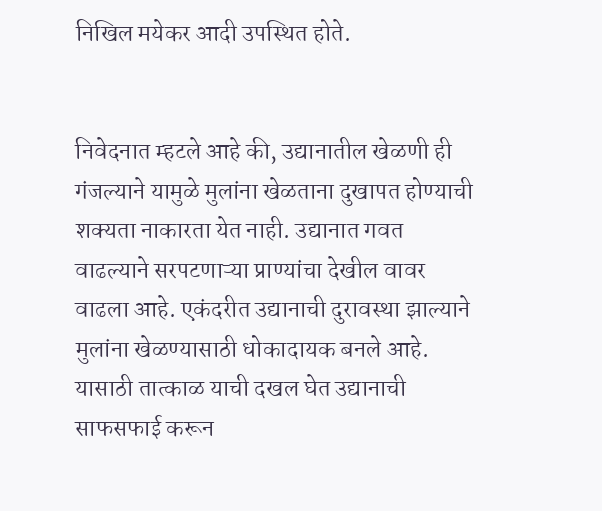निखिल मयेकर आदी उपस्थित होते.


निवेदनात म्हटले आहे की, उद्यानातील खेळणी ही गंजल्याने यामुळे मुलांना खेळताना दुखापत होण्याची शक्यता नाकारता येत नाही. उद्यानात गवत वाढल्याने सरपटणाऱ्या प्राण्यांचा देखील वावर वाढला आहे. एकंदरीत उद्यानाची दुरावस्था झाल्याने मुलांना खेळण्यासाठी धोकादायक बनले आहे. यासाठी तात्काळ याची दखल घेत उद्यानाची साफसफाई करून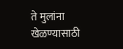ते मुलांना खेळण्यासाठी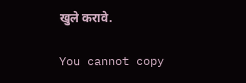खुले करावे.

You cannot copy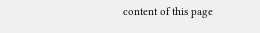content of this page